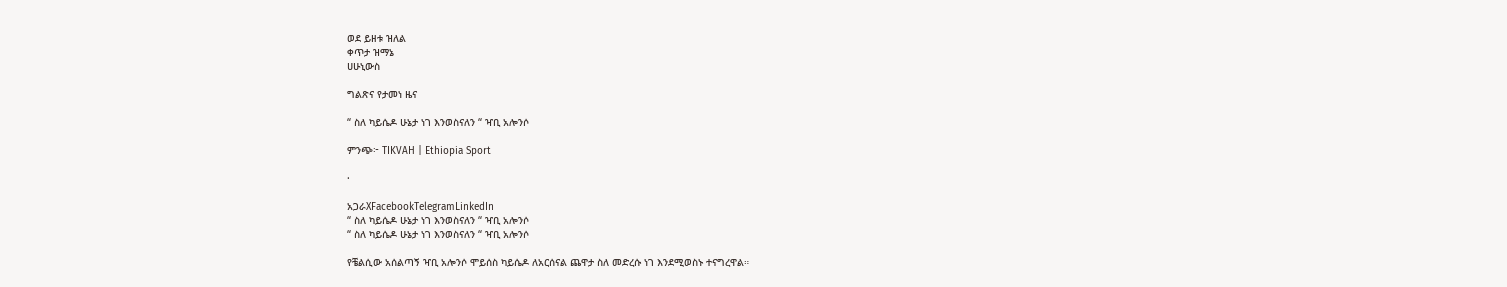ወደ ይዘቱ ዝለል
ቀጥታ ዝማኔ
ሀሁኒውስ

ግልጽና የታመነ ዜና

“ ስለ ካይሴዶ ሁኔታ ነገ እንወስናለን “ ዣቢ አሎንሶ

ምንጭ፦ TIKVAH | Ethiopia Sport

·

አጋራXFacebookTelegramLinkedIn
“ ስለ ካይሴዶ ሁኔታ ነገ እንወስናለን “ ዣቢ አሎንሶ
“ ስለ ካይሴዶ ሁኔታ ነገ እንወስናለን “ ዣቢ አሎንሶ

የቼልሲው አሰልጣኝ ዣቢ አሎንሶ ሞይሰስ ካይሴዶ ለአርሰናል ጨዋታ ስለ መድረሱ ነገ እንደሚወስኑ ተናግረዋል።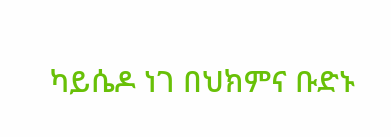ካይሴዶ ነገ በህክምና ቡድኑ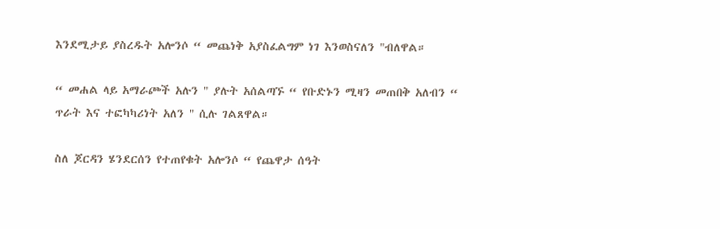እንደሚታይ ያስረዱት አሎንሶ “ መጨነቅ አያስፈልግም ነገ እንወስናለን "ብለዋል።

“ መሐል ላይ አማራጮች አሉን " ያሉት አሰልጣኙ “ የቡድኑን ሚዛን መጠበቅ አለብን “ ጥራት እና ተፎካካሪነት አለን " ሲሉ ገልጸዋል።

ስለ ጆርዳን ሄንደርሰን የተጠየቁት አሎንሶ “ የጨዋታ ሰዓት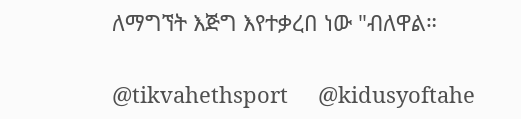ለማግኘት እጅግ እየተቃረበ ነው "ብለዋል።

@tikvahethsport     @kidusyoftahe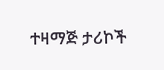ተዛማጅ ታሪኮች